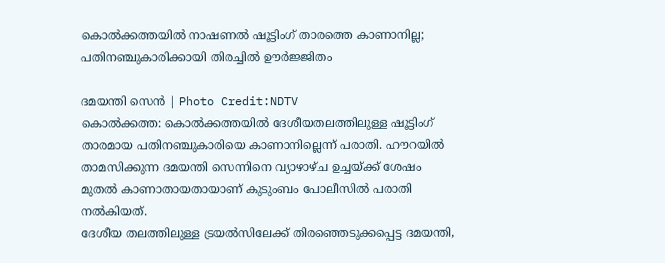കൊൽക്കത്തയിൽ നാഷണൽ ഷൂട്ടിംഗ് താരത്തെ കാണാനില്ല; പതിനഞ്ചുകാരിക്കായി തിരച്ചിൽ ഊർജ്ജിതം

ദമയന്തി സെൻ | Photo Credit:NDTV
കൊൽക്കത്ത: കൊൽക്കത്തയിൽ ദേശീയതലത്തിലുള്ള ഷൂട്ടിംഗ് താരമായ പതിനഞ്ചുകാരിയെ കാണാനില്ലെന്ന് പരാതി. ഹൗറയിൽ താമസിക്കുന്ന ദമയന്തി സെന്നിനെ വ്യാഴാഴ്ച ഉച്ചയ്ക്ക് ശേഷം മുതൽ കാണാതായതായാണ് കുടുംബം പോലീസിൽ പരാതി നൽകിയത്.
ദേശീയ തലത്തിലുള്ള ട്രയൽസിലേക്ക് തിരഞ്ഞെടുക്കപ്പെട്ട ദമയന്തി,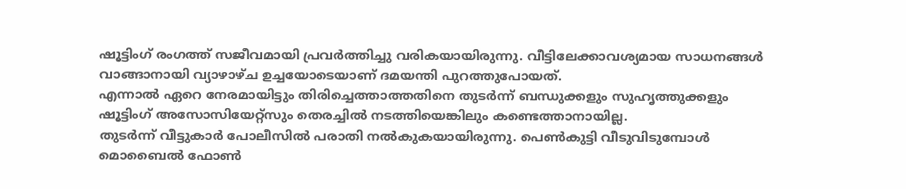ഷൂട്ടിംഗ് രംഗത്ത് സജീവമായി പ്രവർത്തിച്ചു വരികയായിരുന്നു. വീട്ടിലേക്കാവശ്യമായ സാധനങ്ങൾ വാങ്ങാനായി വ്യാഴാഴ്ച ഉച്ചയോടെയാണ് ദമയന്തി പുറത്തുപോയത്.
എന്നാൽ ഏറെ നേരമായിട്ടും തിരിച്ചെത്താത്തതിനെ തുടർന്ന് ബന്ധുക്കളും സുഹൃത്തുക്കളും ഷൂട്ടിംഗ് അസോസിയേറ്റ്സും തെരച്ചിൽ നടത്തിയെങ്കിലും കണ്ടെത്താനായില്ല.
തുടർന്ന് വീട്ടുകാർ പോലീസിൽ പരാതി നൽകുകയായിരുന്നു. പെൺകുട്ടി വീടുവിടുമ്പോൾ മൊബൈൽ ഫോൺ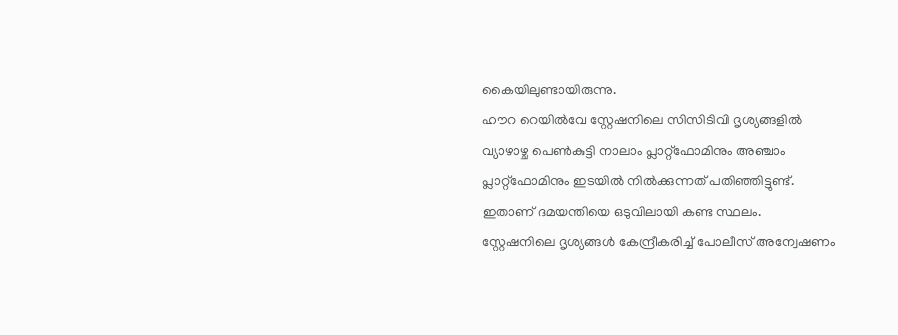കൈയിലുണ്ടായിരുന്നു.
ഹൗറ റെയിൽവേ സ്റ്റേഷനിലെ സിസിടിവി ദൃശ്യങ്ങളിൽ വ്യാഴാഴ്ച പെൺകുട്ടി നാലാം പ്ലാറ്റ്ഫോമിനും അഞ്ചാം പ്ലാറ്റ്ഫോമിനും ഇടയിൽ നിൽക്കുന്നത് പതിഞ്ഞിട്ടുണ്ട്. ഇതാണ് ദമയന്തിയെ ഒടുവിലായി കണ്ട സ്ഥലം.
സ്റ്റേഷനിലെ ദൃശ്യങ്ങൾ കേന്ദ്രീകരിച്ച് പോലീസ് അന്വേഷണം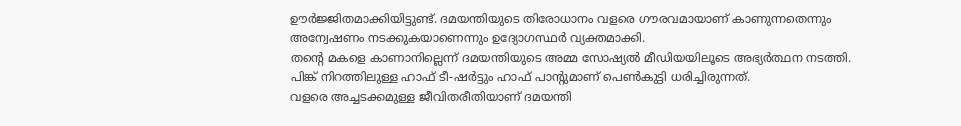ഊർജ്ജിതമാക്കിയിട്ടുണ്ട്. ദമയന്തിയുടെ തിരോധാനം വളരെ ഗൗരവമായാണ് കാണുന്നതെന്നും അന്വേഷണം നടക്കുകയാണെന്നും ഉദ്യോഗസ്ഥർ വ്യക്തമാക്കി.
തന്റെ മകളെ കാണാനില്ലെന്ന് ദമയന്തിയുടെ അമ്മ സോഷ്യൽ മീഡിയയിലൂടെ അഭ്യർത്ഥന നടത്തി. പിങ്ക് നിറത്തിലുള്ള ഹാഫ് ടീ-ഷർട്ടും ഹാഫ് പാന്റുമാണ് പെൺകുട്ടി ധരിച്ചിരുന്നത്.
വളരെ അച്ചടക്കമുള്ള ജീവിതരീതിയാണ് ദമയന്തി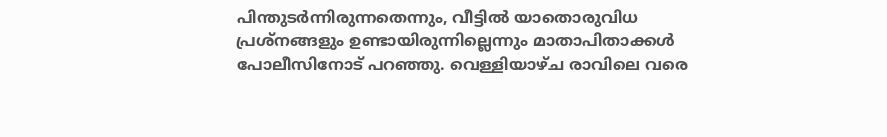പിന്തുടർന്നിരുന്നതെന്നും, വീട്ടിൽ യാതൊരുവിധ പ്രശ്നങ്ങളും ഉണ്ടായിരുന്നില്ലെന്നും മാതാപിതാക്കൾ പോലീസിനോട് പറഞ്ഞു. വെള്ളിയാഴ്ച രാവിലെ വരെ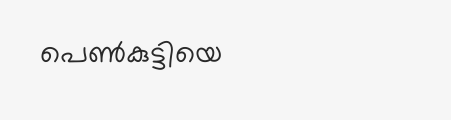പെൺകുട്ടിയെ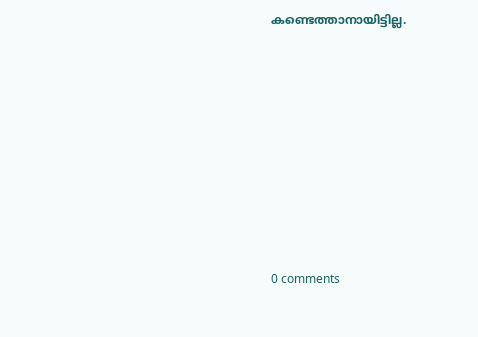കണ്ടെത്താനായിട്ടില്ല.











0 comments